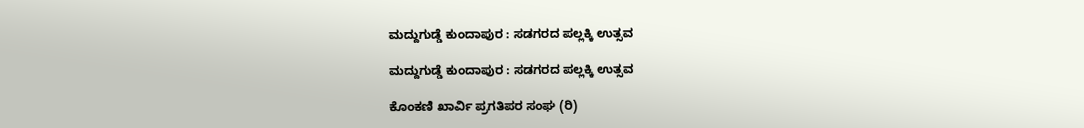ಮದ್ದುಗುಡ್ಡೆ ಕುಂದಾಪುರ : ಸಡಗರದ ಪಲ್ಲಕ್ಕಿ ಉತ್ಸವ

ಮದ್ದುಗುಡ್ಡೆ ಕುಂದಾಪುರ : ಸಡಗರದ ಪಲ್ಲಕ್ಕಿ ಉತ್ಸವ

ಕೊಂಕಣಿ ಖಾರ್ವಿ ಪ್ರಗತಿಪರ ಸಂಘ (ರಿ)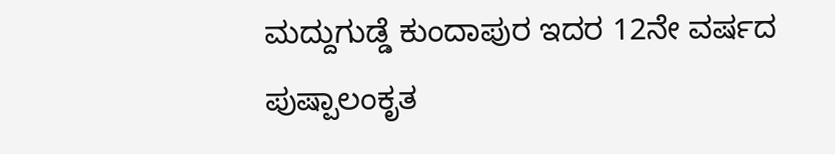ಮದ್ದುಗುಡ್ಡೆ ಕುಂದಾಪುರ ಇದರ 12ನೇ ವರ್ಷದ ಪುಷ್ಪಾಲಂಕೃತ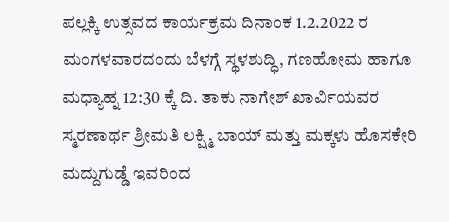ಪಲ್ಲಕ್ಕಿ ಉತ್ಸವದ ಕಾರ್ಯಕ್ರಮ ದಿನಾಂಕ 1.2.2022 ರ ಮಂಗಳವಾರದಂದು ಬೆಳಗ್ಗೆ ಸ್ಥಳಶುದ್ಧಿ, ಗಣಹೋಮ ಹಾಗೂ ಮಧ್ಯಾಹ್ನ 12:30 ಕ್ಕೆ ದಿ. ತಾಕು ನಾಗೇಶ್ ಖಾರ್ವಿಯವರ ಸ್ಮರಣಾರ್ಥ ಶ್ರೀಮತಿ ಲಕ್ಷ್ಮಿ ಬಾಯ್ ಮತ್ತು ಮಕ್ಕಳು ಹೊಸಕೇರಿ ಮದ್ದುಗುಡ್ಡೆ ಇವರಿಂದ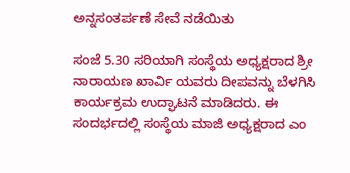ಅನ್ನಸಂತರ್ಪಣೆ ಸೇವೆ ನಡೆಯಿತು

ಸಂಜೆ 5.30 ಸರಿಯಾಗಿ ಸಂಸ್ಥೆಯ ಅಧ್ಯಕ್ಷರಾದ ಶ್ರೀ ನಾರಾಯಣ ಖಾರ್ವಿ ಯವರು ದೀಪವನ್ನು ಬೆಳಗಿಸಿ ಕಾರ್ಯಕ್ರಮ ಉದ್ಘಾಟನೆ ಮಾಡಿದರು. ಈ ಸಂದರ್ಭದಲ್ಲಿ ಸಂಸ್ಥೆಯ ಮಾಜಿ ಅಧ್ಯಕ್ಷರಾದ ಎಂ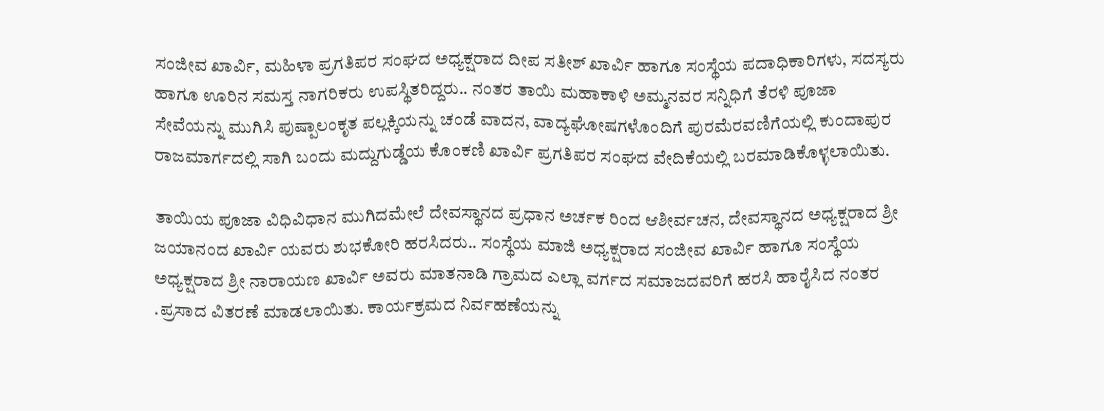ಸಂಜೀವ ಖಾರ್ವಿ, ಮಹಿಳಾ ಪ್ರಗತಿಪರ ಸಂಘದ ಅಧ್ಯಕ್ಷರಾದ ದೀಪ ಸತೀಶ್ ಖಾರ್ವಿ ಹಾಗೂ ಸಂಸ್ಥೆಯ ಪದಾಧಿಕಾರಿಗಳು, ಸದಸ್ಯರು ಹಾಗೂ ಊರಿನ ಸಮಸ್ತ ನಾಗರಿಕರು ಉಪಸ್ಥಿತರಿದ್ದರು.. ನಂತರ ತಾಯಿ ಮಹಾಕಾಳಿ ಅಮ್ಮನವರ ಸನ್ನಿಧಿಗೆ ತೆರಳಿ ಪೂಜಾ ಸೇವೆಯನ್ನು ಮುಗಿಸಿ ಪುಷ್ಪಾಲಂಕೃತ ಪಲ್ಲಕ್ಕಿಯನ್ನು ಚಂಡೆ ವಾದನ, ವಾದ್ಯಘೋಷಗಳೊಂದಿಗೆ ಪುರಮೆರವಣಿಗೆಯಲ್ಲಿ ಕುಂದಾಪುರ ರಾಜಮಾರ್ಗದಲ್ಲಿ ಸಾಗಿ ಬಂದು ಮದ್ದುಗುಡ್ಡೆಯ ಕೊಂಕಣಿ ಖಾರ್ವಿ ಪ್ರಗತಿಪರ ಸಂಘದ ವೇದಿಕೆಯಲ್ಲಿ ಬರಮಾಡಿಕೊಳ್ಳಲಾಯಿತು.

ತಾಯಿಯ ಪೂಜಾ ವಿಧಿವಿಧಾನ ಮುಗಿದಮೇಲೆ ದೇವಸ್ಥಾನದ ಪ್ರಧಾನ ಅರ್ಚಕ ರಿಂದ ಆಶೀರ್ವಚನ, ದೇವಸ್ಥಾನದ ಅಧ್ಯಕ್ಷರಾದ ಶ್ರೀ ಜಯಾನಂದ ಖಾರ್ವಿ ಯವರು ಶುಭಕೋರಿ ಹರಸಿದರು.. ಸಂಸ್ಥೆಯ ಮಾಜಿ ಅಧ್ಯಕ್ಷರಾದ ಸಂಜೀವ ಖಾರ್ವಿ ಹಾಗೂ ಸಂಸ್ಥೆಯ ಅಧ್ಯಕ್ಷರಾದ ಶ್ರೀ ನಾರಾಯಣ ಖಾರ್ವಿ ಅವರು ಮಾತನಾಡಿ ಗ್ರಾಮದ ಎಲ್ಲಾ ವರ್ಗದ ಸಮಾಜದವರಿಗೆ ಹರಸಿ ಹಾರೈಸಿದ ನಂತರ .ಪ್ರಸಾದ ವಿತರಣೆ ಮಾಡಲಾಯಿತು. ಕಾರ್ಯಕ್ರಮದ ನಿರ್ವಹಣೆಯನ್ನು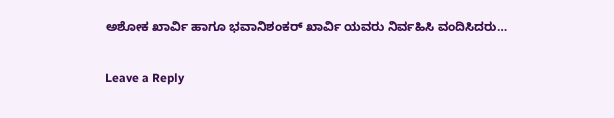ಅಶೋಕ ಖಾರ್ವಿ ಹಾಗೂ ಭವಾನಿಶಂಕರ್ ಖಾರ್ವಿ ಯವರು ನಿರ್ವಹಿಸಿ ವಂದಿಸಿದರು…

Leave a Reply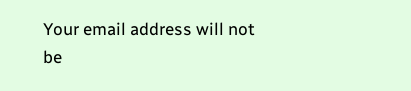Your email address will not be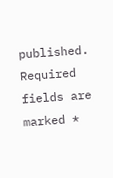published. Required fields are marked *